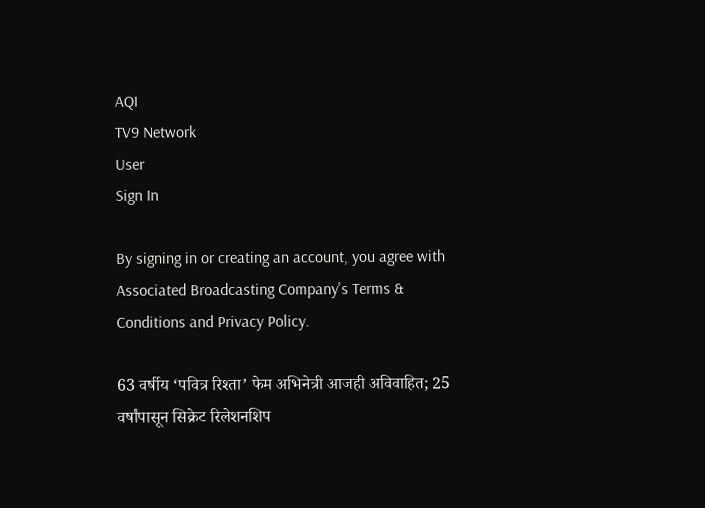AQI
TV9 Network
User
Sign In

By signing in or creating an account, you agree with Associated Broadcasting Company's Terms & Conditions and Privacy Policy.

63 वर्षीय ‘पवित्र रिश्ता’ फेम अभिनेत्री आजही अविवाहित; 25 वर्षांपासून सिक्रेट रिलेशनशिप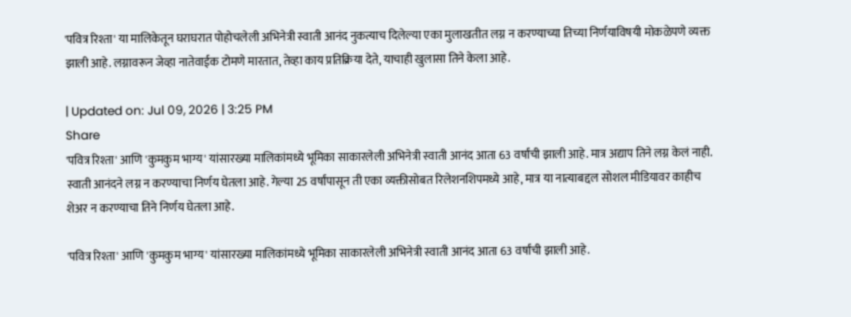'पवित्र रिश्ता' या मालिकेतून घराघरात पोहोचलेली अभिनेत्री स्वाती आनंद नुकत्याच दिलेल्या एका मुलाखतीत लग्न न करण्याच्या तिच्या निर्णयाविषयी मोकळेपणे व्यक्त झाली आहे. लग्नावरून जेव्हा नातेवाईक टोमणे मारतात, तेव्हा काय प्रतिक्रिया देते, याचाही खुलासा तिने केला आहे.

| Updated on: Jul 09, 2026 | 3:25 PM
Share
'पवित्र रिश्ता' आणि 'कुमकुम भाग्य' यांसारख्या मालिकांमध्ये भूमिका साकारलेली अभिनेत्री स्वाती आनंद आता 63 वर्षांची झाली आहे. मात्र अद्याप तिने लग्न केलं नाही. स्वाती आनंदने लग्न न करण्याचा निर्णय घेतला आहे. गेल्या 25 वर्षांपासून ती एका व्यक्तीसोबत रिलेशनशिपमध्ये आहे, मात्र या नात्याबद्दल सोशल मीडियावर काहीच शेअर न करण्याचा तिने निर्णय घेतला आहे.

'पवित्र रिश्ता' आणि 'कुमकुम भाग्य' यांसारख्या मालिकांमध्ये भूमिका साकारलेली अभिनेत्री स्वाती आनंद आता 63 वर्षांची झाली आहे.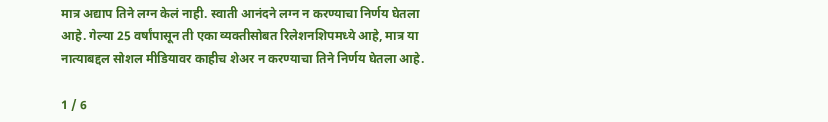मात्र अद्याप तिने लग्न केलं नाही. स्वाती आनंदने लग्न न करण्याचा निर्णय घेतला आहे. गेल्या 25 वर्षांपासून ती एका व्यक्तीसोबत रिलेशनशिपमध्ये आहे, मात्र या नात्याबद्दल सोशल मीडियावर काहीच शेअर न करण्याचा तिने निर्णय घेतला आहे.

1 / 6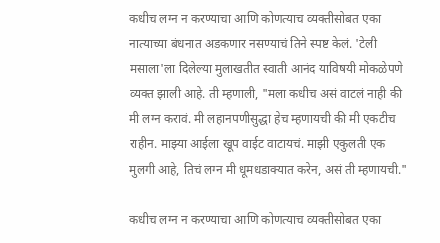कधीच लग्न न करण्याचा आणि कोणत्याच व्यक्तीसोबत एका नात्याच्या बंधनात अडकणार नसण्याचं तिने स्पष्ट केलं. 'टेली मसाला'ला दिलेल्या मुलाखतीत स्वाती आनंद याविषयी मोकळेपणे व्यक्त झाली आहे. ती म्हणाली, "मला कधीच असं वाटलं नाही की मी लग्न करावं. मी लहानपणीसुद्धा हेच म्हणायची की मी एकटीच राहीन. माझ्या आईला खूप वाईट वाटायचं. माझी एकुलती एक मुलगी आहे, तिचं लग्न मी धूमधडाक्यात करेन, असं ती म्हणायची."

कधीच लग्न न करण्याचा आणि कोणत्याच व्यक्तीसोबत एका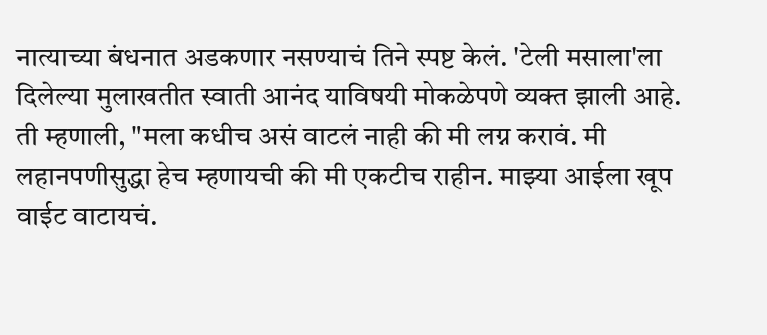नात्याच्या बंधनात अडकणार नसण्याचं तिने स्पष्ट केलं. 'टेली मसाला'ला दिलेल्या मुलाखतीत स्वाती आनंद याविषयी मोकळेपणे व्यक्त झाली आहे. ती म्हणाली, "मला कधीच असं वाटलं नाही की मी लग्न करावं. मी लहानपणीसुद्धा हेच म्हणायची की मी एकटीच राहीन. माझ्या आईला खूप वाईट वाटायचं.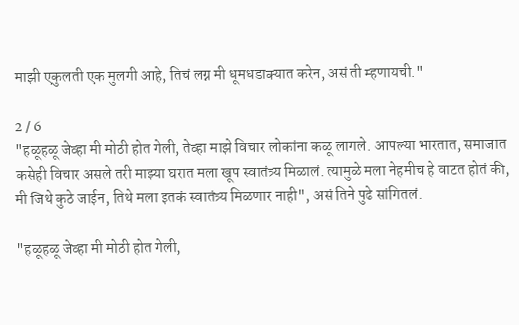माझी एकुलती एक मुलगी आहे, तिचं लग्न मी धूमधडाक्यात करेन, असं ती म्हणायची."

2 / 6
"हळूहळू जेव्हा मी मोठी होत गेली, तेव्हा माझे विचार लोकांना कळू लागले. आपल्या भारतात, समाजात कसेही विचार असले तरी माझ्या घरात मला खूप स्वातंत्र्य मिळालं. त्यामुळे मला नेहमीच हे वाटत होतं की, मी जिथे कुठे जाईन, तिथे मला इतकं स्वातंत्र्य मिळणार नाही", असं तिने पुढे सांगितलं.

"हळूहळू जेव्हा मी मोठी होत गेली,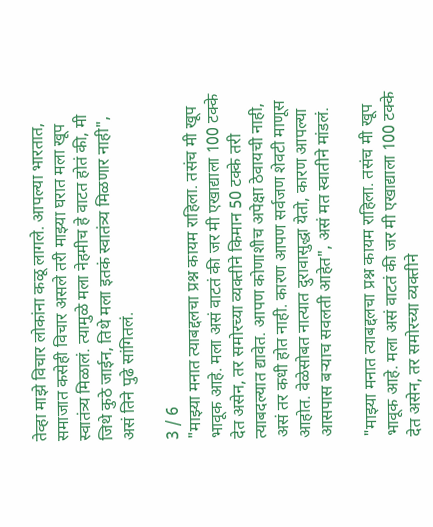तेव्हा माझे विचार लोकांना कळू लागले. आपल्या भारतात, समाजात कसेही विचार असले तरी माझ्या घरात मला खूप स्वातंत्र्य मिळालं. त्यामुळे मला नेहमीच हे वाटत होतं की, मी जिथे कुठे जाईन, तिथे मला इतकं स्वातंत्र्य मिळणार नाही", असं तिने पुढे सांगितलं.

3 / 6
"माझ्या मनात त्याबद्दलचा प्रश्न कायम राहिला. तसंच मी खूप भावूक आहे. मला असं वाटतं की जर मी एखाद्याला 100 टक्के देत असेन, तर समोरच्या व्यक्तीने किमान 50 टक्के तरी त्याबदल्यात द्यावेत. आपण कोणाशीच अपेक्षा ठेवायची नाही, असं तर कधी होत नाही. कारण आपण सर्वजण शेवटी माणूस आहोत. वेळेसोबत नात्यात दुरावासुद्धा येतो, कारण आपल्या आसपास बऱ्याच सवलती आहेत", असं मत स्वातीने मांडलं.

"माझ्या मनात त्याबद्दलचा प्रश्न कायम राहिला. तसंच मी खूप भावूक आहे. मला असं वाटतं की जर मी एखाद्याला 100 टक्के देत असेन, तर समोरच्या व्यक्तीने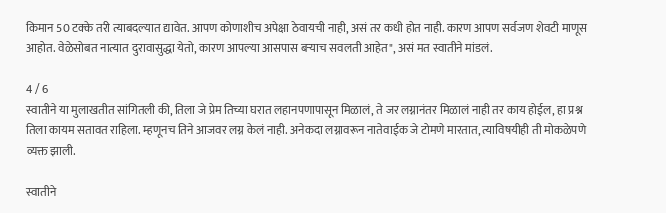किमान 50 टक्के तरी त्याबदल्यात द्यावेत. आपण कोणाशीच अपेक्षा ठेवायची नाही, असं तर कधी होत नाही. कारण आपण सर्वजण शेवटी माणूस आहोत. वेळेसोबत नात्यात दुरावासुद्धा येतो, कारण आपल्या आसपास बऱ्याच सवलती आहेत", असं मत स्वातीने मांडलं.

4 / 6
स्वातीने या मुलाखतीत सांगितली की, तिला जे प्रेम तिच्या घरात लहानपणापासून मिळालं, ते जर लग्नानंतर मिळालं नाही तर काय होईल, हा प्रश्न तिला कायम सतावत राहिला. म्हणूनच तिने आजवर लग्न केलं नाही. अनेकदा लग्नावरून नातेवाईक जे टोमणे मारतात, त्याविषयीही ती मोकळेपणे व्यक्त झाली.

स्वातीने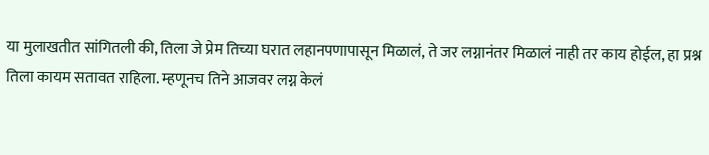या मुलाखतीत सांगितली की, तिला जे प्रेम तिच्या घरात लहानपणापासून मिळालं, ते जर लग्नानंतर मिळालं नाही तर काय होईल, हा प्रश्न तिला कायम सतावत राहिला. म्हणूनच तिने आजवर लग्न केलं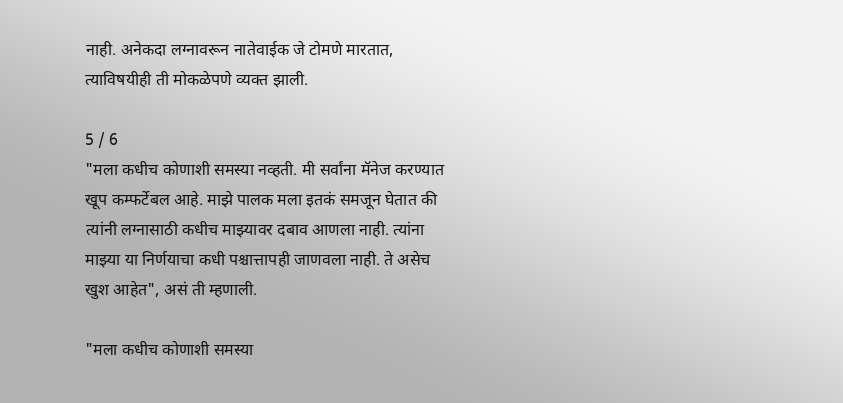नाही. अनेकदा लग्नावरून नातेवाईक जे टोमणे मारतात, त्याविषयीही ती मोकळेपणे व्यक्त झाली.

5 / 6
"मला कधीच कोणाशी समस्या नव्हती. मी सर्वांना मॅनेज करण्यात खूप कम्फर्टेबल आहे. माझे पालक मला इतकं समजून घेतात की त्यांनी लग्नासाठी कधीच माझ्यावर दबाव आणला नाही. त्यांना माझ्या या निर्णयाचा कधी पश्चात्तापही जाणवला नाही. ते असेच खुश आहेत", असं ती म्हणाली.

"मला कधीच कोणाशी समस्या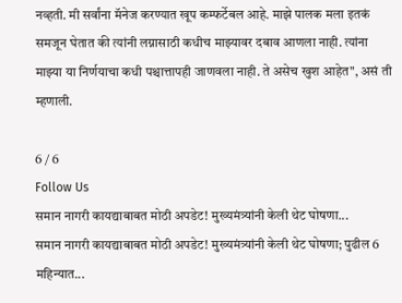नव्हती. मी सर्वांना मॅनेज करण्यात खूप कम्फर्टेबल आहे. माझे पालक मला इतकं समजून घेतात की त्यांनी लग्नासाठी कधीच माझ्यावर दबाव आणला नाही. त्यांना माझ्या या निर्णयाचा कधी पश्चात्तापही जाणवला नाही. ते असेच खुश आहेत", असं ती म्हणाली.

6 / 6
Follow Us
समान नागरी कायद्याबाबत मोठी अपडेट! मुख्यमंत्र्यांनी केली थेट घोषणा...
समान नागरी कायद्याबाबत मोठी अपडेट! मुख्यमंत्र्यांनी केली थेट घोषणा; पुढील 6 महिन्यात...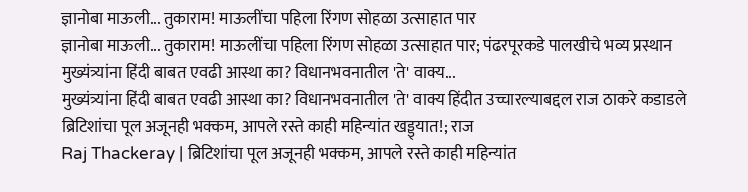ज्ञानोबा माऊली... तुकाराम! माऊलींचा पहिला रिंगण सोहळा उत्साहात पार
ज्ञानोबा माऊली... तुकाराम! माऊलींचा पहिला रिंगण सोहळा उत्साहात पार; पंढरपूरकडे पालखीचे भव्य प्रस्थान
मुख्यंत्र्यांना हिंदी बाबत एवढी आस्था का? विधानभवनातील 'ते' वाक्य...
मुख्यंत्र्यांना हिंदी बाबत एवढी आस्था का? विधानभवनातील 'ते' वाक्य हिंदीत उच्चारल्याबद्दल राज ठाकरे कडाडले
ब्रिटिशांचा पूल अजूनही भक्कम, आपले रस्ते काही महिन्यांत खड्ड्यात!; राज
Raj Thackeray | ब्रिटिशांचा पूल अजूनही भक्कम, आपले रस्ते काही महिन्यांत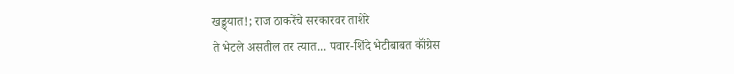खड्ड्यात!; राज ठाकरेंचे सरकारवर ताशेरे
ते भेटले असतील तर त्यात... पवार-शिंदे भेटीबाबत कॉंग्रेस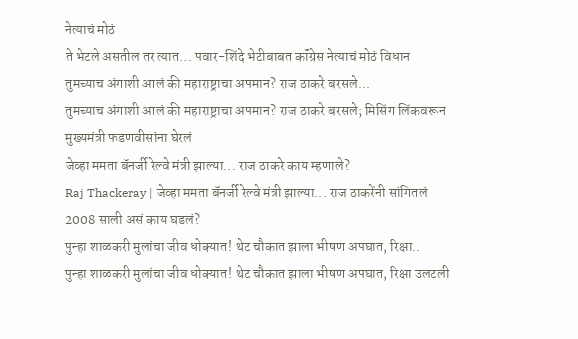नेत्याचं मोठं
ते भेटले असतील तर त्यात... पवार-शिंदे भेटीबाबत कॉंग्रेस नेत्याचं मोठं विधान
तुमच्याच अंगाशी आलं की महाराष्ट्राचा अपमान? राज ठाकरे बरसले...
तुमच्याच अंगाशी आलं की महाराष्ट्राचा अपमान? राज ठाकरे बरसले; मिसिंग लिंकवरून मुख्यमंत्री फडणवीसांना घेरलं
जेव्हा ममता बॅनर्जी रेल्वे मंत्री झाल्या... राज ठाकरे काय म्हणाले?
Raj Thackeray | जेव्हा ममता बॅनर्जी रेल्वे मंत्री झाल्या... राज ठाकरेंनी सांगितलं 2008 साली असं काय घडलं?
पुन्हा शाळकरी मुलांचा जीव धोक्यात! थेट चौकात झाला भीषण अपघात, रिक्षा..
पुन्हा शाळकरी मुलांचा जीव धोक्यात! थेट चौकात झाला भीषण अपघात, रिक्षा उलटली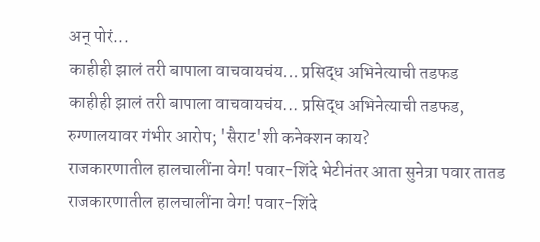अन् पोरं...
काहीही झालं तरी बापाला वाचवायचंय... प्रसिद्ध अभिनेत्याची तडफड
काहीही झालं तरी बापाला वाचवायचंय... प्रसिद्ध अभिनेत्याची तडफड, रुग्णालयावर गंभीर आरोप; 'सैराट'शी कनेक्शन काय?
राजकारणातील हालचालींना वेग! पवार-शिंदे भेटीनंतर आता सुनेत्रा पवार तातड
राजकारणातील हालचालींना वेग! पवार-शिंदे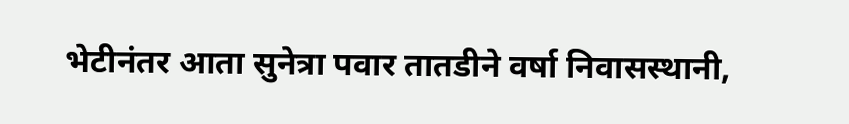भेटीनंतर आता सुनेत्रा पवार तातडीने वर्षा निवासस्थानी,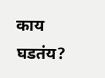काय घडतंय?